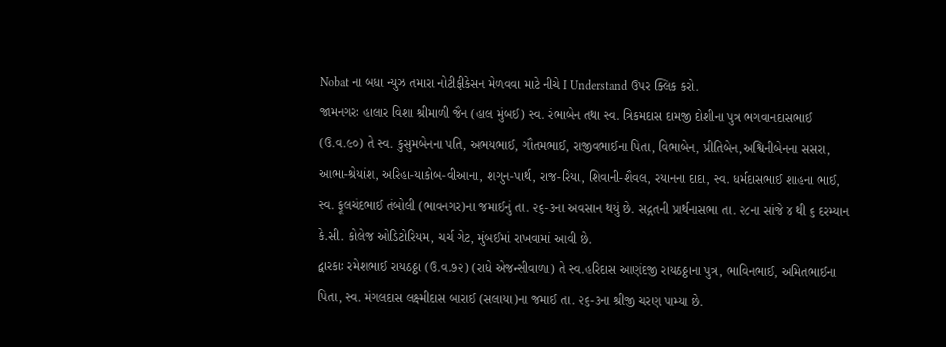Nobat ના બધા ન્યુઝ તમારા નોટીફીકેસન મેળવવા માટે નીચે I Understand ઉપર ક્લિક કરો.
જામનગરઃ હાલાર વિશા શ્રીમાળી જૈન (હાલ મુંબઈ) સ્વ. રંભાબેન તથા સ્વ. ત્રિકમદાસ દામજી દોશીના પુત્ર ભગવાનદાસભાઈ (ઉ.વ.૯૦) તે સ્વ. કુસુમબેનના પતિ, અભયભાઈ, ગૌતમભાઈ, રાજીવભાઈના પિતા, વિભાબેન, પ્રીતિબેન,અશ્વિનીબેનના સસરા, આભા-શ્રેયાંશ, અરિહા-યાકોબ-વીઆના, શગુન-પાર્થ, રાજ-રિયા, શિવાની-શૈવલ, રયાનના દાદા, સ્વ. ધર્મદાસભાઈ શાહના ભાઈ, સ્વ. ફૂલચંદભાઈ તંબોલી (ભાવનગર)ના જમાઈનું તા. ૨૬-૩ના અવસાન થયું છે. સદ્ગતની પ્રાર્થનાસભા તા. ૨૮ના સાંજે ૪ થી ૬ દરમ્યાન કે.સી. કોલેજ ઓડિટોરિયમ, ચર્ચ ગેટ, મુંબઈમાં રાખવામાં આવી છે.
દ્વારકાઃ રમેશભાઈ રાયઠઠ્ઠા (ઉ.વ.૭૨) (રાધે એજન્સીવાળા) તે સ્વ.હરિદાસ આણંદજી રાયઠઠ્ઠાના પુત્ર, ભાવિનભાઈ, અમિતભાઈના પિતા, સ્વ. મંગલદાસ લક્ષ્મીદાસ બારાઈ (સલાયા)ના જમાઈ તા. ૨૬-૩ના શ્રીજી ચરણ પામ્યા છે.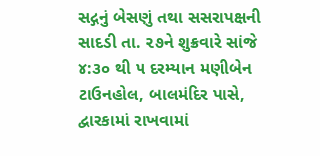સદ્ગનું બેસણું તથા સસરાપક્ષની સાદડી તા. ૨૭ને શુક્રવારે સાંજે ૪:૩૦ થી ૫ દરમ્યાન મણીબેન ટાઉનહોલ, બાલમંદિર પાસે, દ્વારકામાં રાખવામાં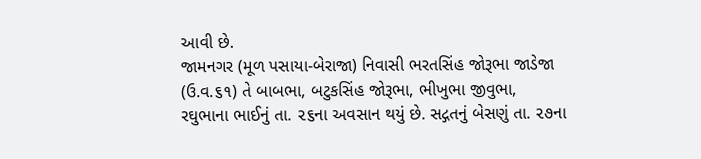આવી છે.
જામનગર (મૂળ પસાયા-બેરાજા) નિવાસી ભરતસિંહ જોરૂભા જાડેજા (ઉ.વ.૬૧) તે બાબભા, બટુકસિંહ જોરૂભા, ભીખુભા જીવુભા, રઘુભાના ભાઈનું તા. ૨૬ના અવસાન થયું છે. સદ્ગતનું બેસણું તા. ૨૭ના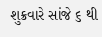શુક્રવારે સાંજે ૬ થી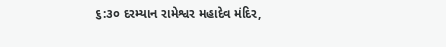૬:૩૦ દરમ્યાન રામેશ્વર મહાદેવ મંદિર,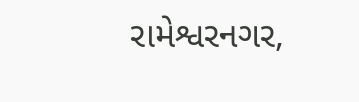રામેશ્વરનગર,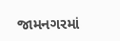જામનગરમાં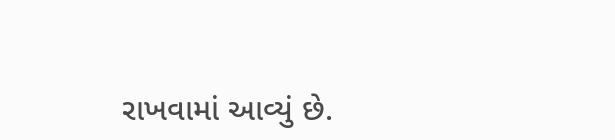રાખવામાં આવ્યું છે.